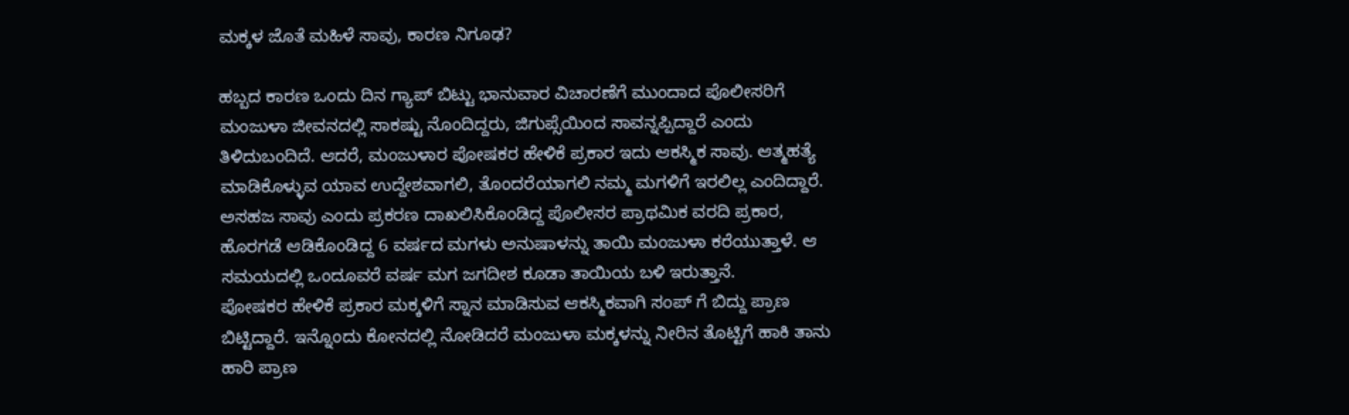ಮಕ್ಕಳ ಜೊತೆ ಮಹಿಳೆ ಸಾವು, ಕಾರಣ ನಿಗೂಢ?

ಹಬ್ಬದ ಕಾರಣ ಒಂದು ದಿನ ಗ್ಯಾಪ್ ಬಿಟ್ಟು ಭಾನುವಾರ ವಿಚಾರಣೆಗೆ ಮುಂದಾದ ಪೊಲೀಸರಿಗೆ ಮಂಜುಳಾ ಜೀವನದಲ್ಲಿ ಸಾಕಷ್ಟು ನೊಂದಿದ್ದರು, ಜಿಗುಪ್ಸೆಯಿಂದ ಸಾವನ್ನಪ್ಪಿದ್ದಾರೆ ಎಂದು ತಿಳಿದುಬಂದಿದೆ. ಆದರೆ, ಮಂಜುಳಾರ ಪೋಷಕರ ಹೇಳಿಕೆ ಪ್ರಕಾರ ಇದು ಆಕಸ್ಮಿಕ ಸಾವು. ಆತ್ಮಹತ್ಯೆ ಮಾಡಿಕೊಳ್ಳುವ ಯಾವ ಉದ್ದೇಶವಾಗಲಿ, ತೊಂದರೆಯಾಗಲಿ ನಮ್ಮ ಮಗಳಿಗೆ ಇರಲಿಲ್ಲ ಎಂದಿದ್ದಾರೆ.
ಅಸಹಜ ಸಾವು ಎಂದು ಪ್ರಕರಣ ದಾಖಲಿಸಿಕೊಂಡಿದ್ದ ಪೊಲೀಸರ ಪ್ರಾಥಮಿಕ ವರದಿ ಪ್ರಕಾರ, ಹೊರಗಡೆ ಆಡಿಕೊಂಡಿದ್ದ 6 ವರ್ಷದ ಮಗಳು ಅನುಷಾಳನ್ನು ತಾಯಿ ಮಂಜುಳಾ ಕರೆಯುತ್ತಾಳೆ. ಆ ಸಮಯದಲ್ಲಿ ಒಂದೂವರೆ ವರ್ಷ ಮಗ ಜಗದೀಶ ಕೂಡಾ ತಾಯಿಯ ಬಳಿ ಇರುತ್ತಾನೆ.
ಪೋಷಕರ ಹೇಳಿಕೆ ಪ್ರಕಾರ ಮಕ್ಕಳಿಗೆ ಸ್ನಾನ ಮಾಡಿಸುವ ಆಕಸ್ಮಿಕವಾಗಿ ಸಂಪ್ ಗೆ ಬಿದ್ದು ಪ್ರಾಣ ಬಿಟ್ಟಿದ್ದಾರೆ. ಇನ್ನೊಂದು ಕೋನದಲ್ಲಿ ನೋಡಿದರೆ ಮಂಜುಳಾ ಮಕ್ಕಳನ್ನು ನೀರಿನ ತೊಟ್ಟಿಗೆ ಹಾಕಿ ತಾನು ಹಾರಿ ಪ್ರಾಣ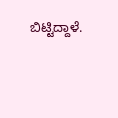ಬಿಟ್ಟಿದ್ದಾಳೆ.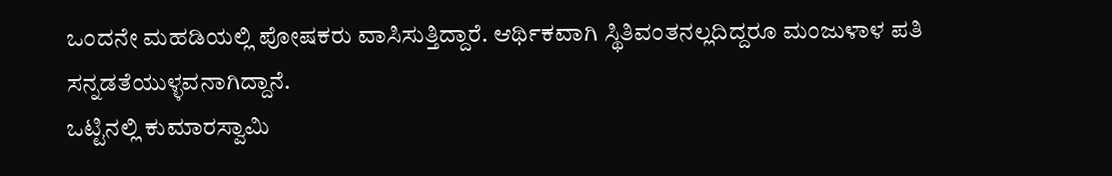ಒಂದನೇ ಮಹಡಿಯಲ್ಲಿ ಪೋಷಕರು ವಾಸಿಸುತ್ತಿದ್ದಾರೆ. ಆರ್ಥಿಕವಾಗಿ ಸ್ಥಿತಿವಂತನಲ್ಲದಿದ್ದರೂ ಮಂಜುಳಾಳ ಪತಿ ಸನ್ನಡತೆಯುಳ್ಳವನಾಗಿದ್ದಾನೆ.
ಒಟ್ಟಿನಲ್ಲಿ ಕುಮಾರಸ್ವಾಮಿ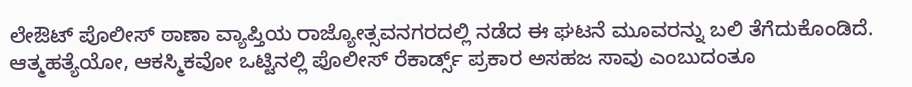ಲೇಔಟ್ ಪೊಲೀಸ್ ಠಾಣಾ ವ್ಯಾಪ್ತಿಯ ರಾಜ್ಯೋತ್ಸವನಗರದಲ್ಲಿ ನಡೆದ ಈ ಘಟನೆ ಮೂವರನ್ನು ಬಲಿ ತೆಗೆದುಕೊಂಡಿದೆ. ಆತ್ಮಹತ್ಯೆಯೋ, ಆಕಸ್ಮಿಕವೋ ಒಟ್ಟಿನಲ್ಲಿ ಪೊಲೀಸ್ ರೆಕಾರ್ಡ್ಸ್ ಪ್ರಕಾರ ಅಸಹಜ ಸಾವು ಎಂಬುದಂತೂ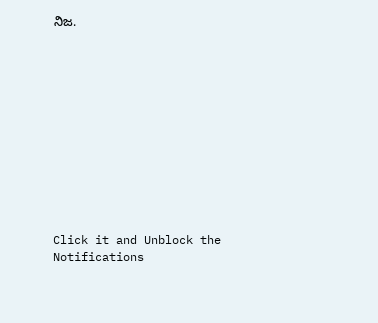ನಿಜ.












Click it and Unblock the Notifications